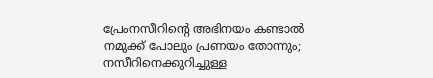പ്രേംനസീറിന്റെ അഭിനയം കണ്ടാല്‍ നമുക്ക് പോലും പ്രണയം തോന്നും; നസീറിനെക്കുറിച്ചുള്ള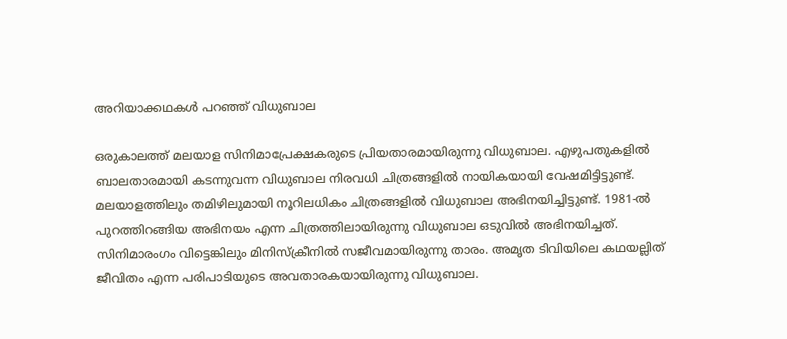അറിയാക്കഥകള്‍ പറഞ്ഞ് വിധുബാല

ഒരുകാലത്ത് മലയാള സിനിമാപ്രേക്ഷകരുടെ പ്രിയതാരമായിരുന്നു വിധുബാല. എഴുപതുകളില്‍ ബാലതാരമായി കടന്നുവന്ന വിധുബാല നിരവധി ചിത്രങ്ങളില്‍ നായികയായി വേഷമിട്ടിട്ടുണ്ട്. മലയാളത്തിലും തമിഴിലുമായി നൂറിലധികം ചിത്രങ്ങളില്‍ വിധുബാല അഭിനയിച്ചിട്ടുണ്ട്. 1981-ല്‍ പുറത്തിറങ്ങിയ അഭിനയം എന്ന ചിത്രത്തിലായിരുന്നു വിധുബാല ഒടുവില്‍ അഭിനയിച്ചത്. സിനിമാരംഗം വിട്ടെങ്കിലും മിനിസ്‌ക്രീനില്‍ സജീവമായിരുന്നു താരം. അമൃത ടിവിയിലെ കഥയല്ലിത് ജീവിതം എന്ന പരിപാടിയുടെ അവതാരകയായിരുന്നു വിധുബാല.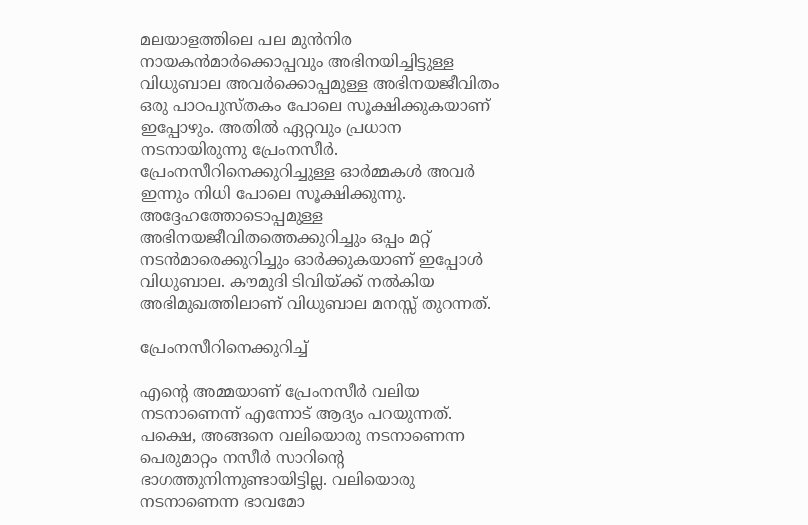മലയാളത്തിലെ പല മുന്‍നിര നായകന്‍മാര്‍ക്കൊപ്പവും അഭിനയിച്ചിട്ടുള്ള വിധുബാല അവര്‍ക്കൊപ്പമുള്ള അഭിനയജീവിതം ഒരു പാഠപുസ്തകം പോലെ സൂക്ഷിക്കുകയാണ് ഇപ്പോഴും. അതില്‍ ഏറ്റവും പ്രധാന നടനായിരുന്നു പ്രേംനസീര്‍. പ്രേംനസീറിനെക്കുറിച്ചുള്ള ഓര്‍മ്മകള്‍ അവര്‍ ഇന്നും നിധി പോലെ സൂക്ഷിക്കുന്നു. അദ്ദേഹത്തോടൊപ്പമുള്ള അഭിനയജീവിതത്തെക്കുറിച്ചും ഒപ്പം മറ്റ് നടന്‍മാരെക്കുറിച്ചും ഓര്‍ക്കുകയാണ് ഇപ്പോള്‍ വിധുബാല. കൗമുദി ടിവിയ്ക്ക് നല്‍കിയ അഭിമുഖത്തിലാണ് വിധുബാല മനസ്സ് തുറന്നത്.

പ്രേംനസീറിനെക്കുറിച്ച്

എന്റെ അമ്മയാണ് പ്രേംനസീര്‍ വലിയ നടനാണെന്ന് എന്നോട് ആദ്യം പറയുന്നത്. പക്ഷെ, അങ്ങനെ വലിയൊരു നടനാണെന്ന പെരുമാറ്റം നസീര്‍ സാറിന്റെ ഭാഗത്തുനിന്നുണ്ടായിട്ടില്ല. വലിയൊരു നടനാണെന്ന ഭാവമോ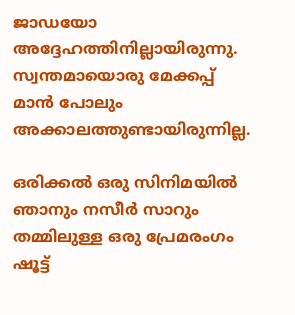ജാഡയോ അദ്ദേഹത്തിനില്ലായിരുന്നു. സ്വന്തമായൊരു മേക്കപ്പ് മാന്‍ പോലും അക്കാലത്തുണ്ടായിരുന്നില്ല.

ഒരിക്കല്‍ ഒരു സിനിമയില്‍ ഞാനും നസീര്‍ സാറും തമ്മിലുള്ള ഒരു പ്രേമരംഗം ഷൂട്ട്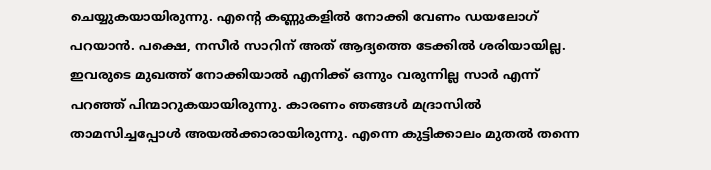ചെയ്യുകയായിരുന്നു. എന്റെ കണ്ണുകളില്‍ നോക്കി വേണം ഡയലോഗ് പറയാന്‍. പക്ഷെ, നസീര്‍ സാറിന് അത് ആദ്യത്തെ ടേക്കില്‍ ശരിയായില്ല. ഇവരുടെ മുഖത്ത് നോക്കിയാല്‍ എനിക്ക് ഒന്നും വരുന്നില്ല സാര്‍ എന്ന് പറഞ്ഞ് പിന്മാറുകയായിരുന്നു. കാരണം ഞങ്ങള്‍ മദ്രാസില്‍ താമസിച്ചപ്പോള്‍ അയല്‍ക്കാരായിരുന്നു. എന്നെ കുട്ടിക്കാലം മുതല്‍ തന്നെ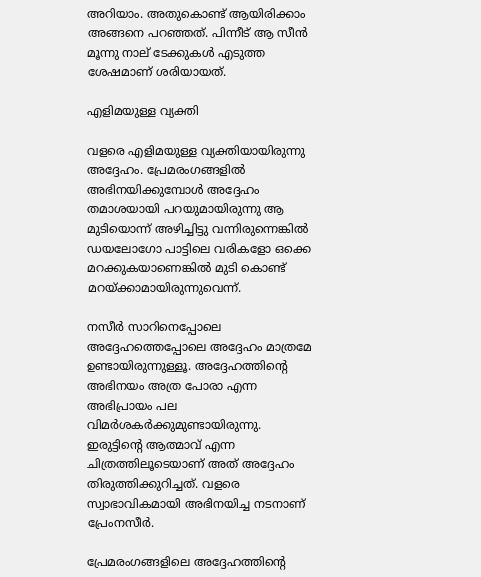അറിയാം. അതുകൊണ്ട് ആയിരിക്കാം അങ്ങനെ പറഞ്ഞത്. പിന്നീട് ആ സീന്‍ മൂന്നു നാല് ടേക്കുകള്‍ എടുത്ത ശേഷമാണ് ശരിയായത്.

എളിമയുള്ള വ്യക്തി

വളരെ എളിമയുള്ള വ്യക്തിയായിരുന്നു അദ്ദേഹം. പ്രേമരംഗങ്ങളില്‍ അഭിനയിക്കുമ്പോള്‍ അദ്ദേഹം തമാശയായി പറയുമായിരുന്നു ആ മുടിയൊന്ന് അഴിച്ചിട്ടു വന്നിരുന്നെങ്കില്‍ ഡയലോഗോ പാട്ടിലെ വരികളോ ഒക്കെ മറക്കുകയാണെങ്കില്‍ മുടി കൊണ്ട് മറയ്ക്കാമായിരുന്നുവെന്ന്.

നസീര്‍ സാറിനെപ്പോലെ അദ്ദേഹത്തെപ്പോലെ അദ്ദേഹം മാത്രമേ ഉണ്ടായിരുന്നുള്ളൂ. അദ്ദേഹത്തിന്റെ അഭിനയം അത്ര പോരാ എന്ന അഭിപ്രായം പല വിമര്‍ശകര്‍ക്കുമുണ്ടായിരുന്നു. ഇരുട്ടിന്റെ ആത്മാവ് എന്ന ചിത്രത്തിലൂടെയാണ് അത് അദ്ദേഹം തിരുത്തിക്കുറിച്ചത്. വളരെ സ്വാഭാവികമായി അഭിനയിച്ച നടനാണ് പ്രേംനസീര്‍.

പ്രേമരംഗങ്ങളിലെ അദ്ദേഹത്തിന്റെ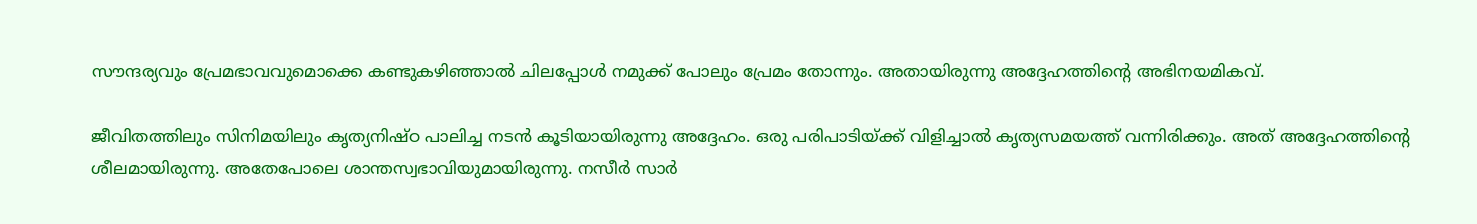സൗന്ദര്യവും പ്രേമഭാവവുമൊക്കെ കണ്ടുകഴിഞ്ഞാല്‍ ചിലപ്പോള്‍ നമുക്ക് പോലും പ്രേമം തോന്നും. അതായിരുന്നു അദ്ദേഹത്തിന്റെ അഭിനയമികവ്.

ജീവിതത്തിലും സിനിമയിലും കൃത്യനിഷ്ഠ പാലിച്ച നടന്‍ കൂടിയായിരുന്നു അദ്ദേഹം. ഒരു പരിപാടിയ്ക്ക് വിളിച്ചാല്‍ കൃത്യസമയത്ത് വന്നിരിക്കും. അത് അദ്ദേഹത്തിന്റെ ശീലമായിരുന്നു. അതേപോലെ ശാന്തസ്വഭാവിയുമായിരുന്നു. നസീര്‍ സാര്‍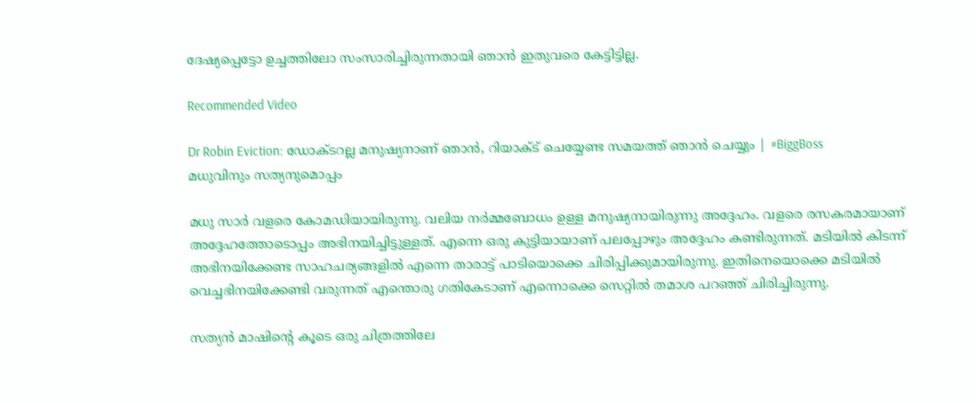ദേഷ്യപ്പെട്ടോ ഉച്ചത്തിലോ സംസാരിച്ചിരുന്നതായി ഞാന്‍ ഇതുവരെ കേട്ടിട്ടില്ല.

Recommended Video

Dr Robin Eviction: ഡോക്ടറല്ല മനുഷ്യനാണ് ഞാൻ, റിയാക്ട് ചെയ്യേണ്ട സമയത്ത് ഞാൻ ചെയ്യും | #BiggBoss
മധുവിനും സത്യനുമൊപ്പം

മധു സാര്‍ വളരെ കോമഡിയായിരുന്നു. വലിയ നര്‍മ്മബോധം ഉള്ള മനുഷ്യനായിരുന്നു അദ്ദേഹം. വളരെ രസകരമായാണ് അദ്ദേഹത്തോടൊപ്പം അഭിനയിച്ചിട്ടുള്ളത്. എന്നെ ഒരു കുട്ടിയായാണ് പലപ്പോഴും അദ്ദേഹം കണ്ടിരുന്നത്. മടിയില്‍ കിടന്ന് അഭിനയിക്കേണ്ട സാഹചര്യങ്ങളില്‍ എന്നെ താരാട്ട് പാടിയൊക്കെ ചിരിപ്പിക്കുമായിരുന്നു. ഇതിനെയൊക്കെ മടിയില്‍ വെച്ചഭിനയിക്കേണ്ടി വരുന്നത് എന്തൊരു ഗതികേടാണ് എന്നൊക്കെ സെറ്റില്‍ തമാശ പറഞ്ഞ് ചിരിച്ചിരുന്നു.

സത്യന്‍ മാഷിന്റെ കൂടെ ഒരു ചിത്രത്തിലേ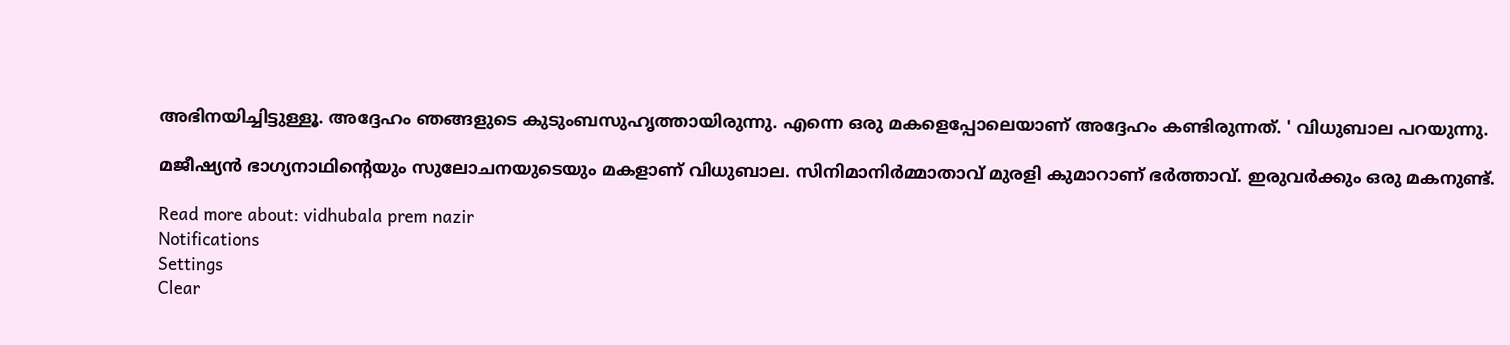അഭിനയിച്ചിട്ടുള്ളൂ. അദ്ദേഹം ഞങ്ങളുടെ കുടുംബസുഹൃത്തായിരുന്നു. എന്നെ ഒരു മകളെപ്പോലെയാണ് അദ്ദേഹം കണ്ടിരുന്നത്. ' വിധുബാല പറയുന്നു.

മജീഷ്യന്‍ ഭാഗ്യനാഥിന്റെയും സുലോചനയുടെയും മകളാണ് വിധുബാല. സിനിമാനിര്‍മ്മാതാവ് മുരളി കുമാറാണ് ഭര്‍ത്താവ്. ഇരുവര്‍ക്കും ഒരു മകനുണ്ട്.

Read more about: vidhubala prem nazir
Notifications
Settings
Clear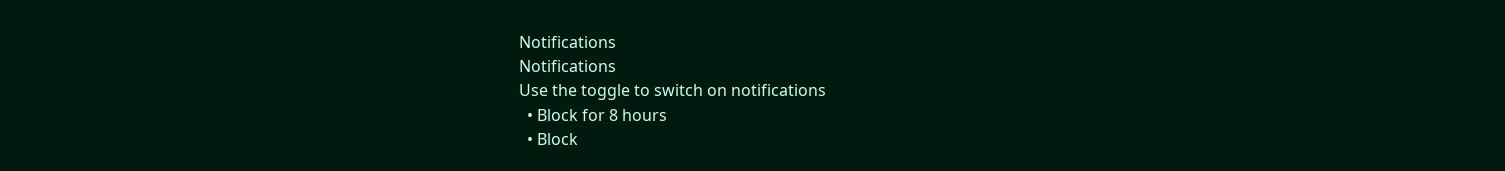Notifications
Notifications
Use the toggle to switch on notifications
  • Block for 8 hours
  • Block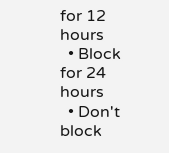for 12 hours
  • Block for 24 hours
  • Don't block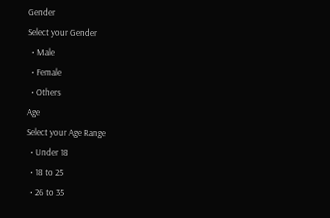Gender
Select your Gender
  • Male
  • Female
  • Others
Age
Select your Age Range
  • Under 18
  • 18 to 25
  • 26 to 35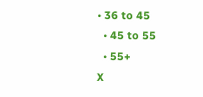• 36 to 45
  • 45 to 55
  • 55+
X